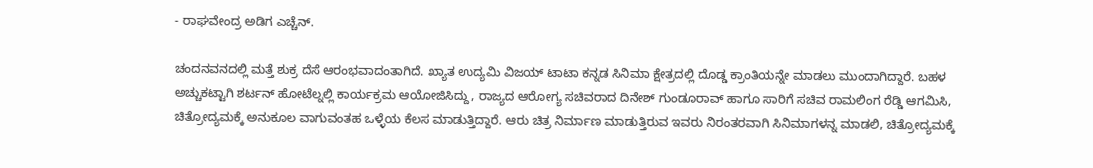- ರಾಘವೇಂದ್ರ ಅಡಿಗ ಎಚ್ಚೆನ್.

ಚಂದನವನದಲ್ಲಿ ಮತ್ತೆ ಶುಕ್ರ ದೆಸೆ ಆರಂಭವಾದಂತಾಗಿದೆ. ಖ್ಯಾತ ಉದ್ಯಮಿ ವಿಜಯ್ ಟಾಟಾ ಕನ್ನಡ ಸಿನಿಮಾ ಕ್ಷೇತ್ರದಲ್ಲಿ ದೊಡ್ಡ ಕ್ರಾಂತಿಯನ್ನೇ ಮಾಡಲು ಮುಂದಾಗಿದ್ದಾರೆ. ಬಹಳ ಅಚ್ಚುಕಟ್ಟಾಗಿ ಶರ್ಟನ್ ಹೋಟೆಲ್ನಲ್ಲಿ ಕಾರ್ಯಕ್ರಮ ಆಯೋಜಿಸಿದ್ದು, ರಾಜ್ಯದ ಆರೋಗ್ಯ ಸಚಿವರಾದ ದಿನೇಶ್ ಗುಂಡೂರಾವ್ ಹಾಗೂ ಸಾರಿಗೆ ಸಚಿವ ರಾಮಲಿಂಗ ರೆಡ್ಡಿ ಆಗಮಿಸಿ, ಚಿತ್ರೋದ್ಯಮಕ್ಕೆ ಅನುಕೂಲ ವಾಗುವಂತಹ ಒಳ್ಳೆಯ ಕೆಲಸ ಮಾಡುತ್ತಿದ್ದಾರೆ. ಆರು ಚಿತ್ರ ನಿರ್ಮಾಣ ಮಾಡುತ್ತಿರುವ ಇವರು ನಿರಂತರವಾಗಿ ಸಿನಿಮಾಗಳನ್ನ ಮಾಡಲಿ, ಚಿತ್ರೋದ್ಯಮಕ್ಕೆ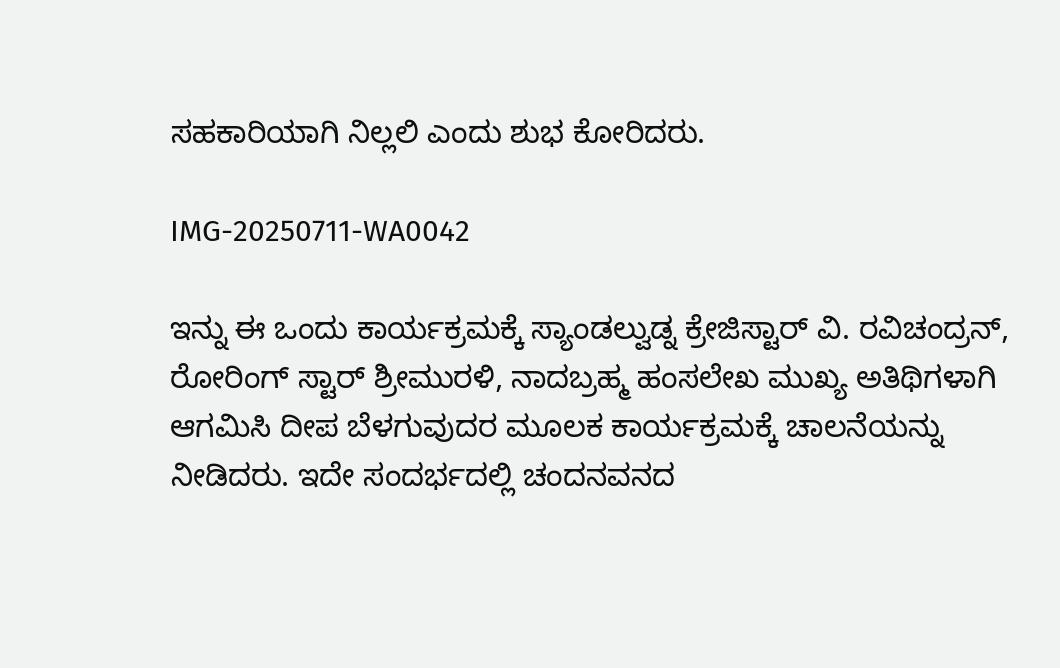ಸಹಕಾರಿಯಾಗಿ ನಿಲ್ಲಲಿ ಎಂದು ಶುಭ ಕೋರಿದರು.

IMG-20250711-WA0042

ಇನ್ನು ಈ ಒಂದು ಕಾರ್ಯಕ್ರಮಕ್ಕೆ ಸ್ಯಾಂಡಲ್ವುಡ್ನ ಕ್ರೇಜಿಸ್ಟಾರ್ ವಿ. ರವಿಚಂದ್ರನ್, ರೋರಿಂಗ್ ಸ್ಟಾರ್ ಶ್ರೀಮುರಳಿ, ನಾದಬ್ರಹ್ಮ ಹಂಸಲೇಖ ಮುಖ್ಯ ಅತಿಥಿಗಳಾಗಿ ಆಗಮಿಸಿ ದೀಪ ಬೆಳಗುವುದರ ಮೂಲಕ ಕಾರ್ಯಕ್ರಮಕ್ಕೆ ಚಾಲನೆಯನ್ನು ನೀಡಿದರು. ಇದೇ ಸಂದರ್ಭದಲ್ಲಿ ಚಂದನವನದ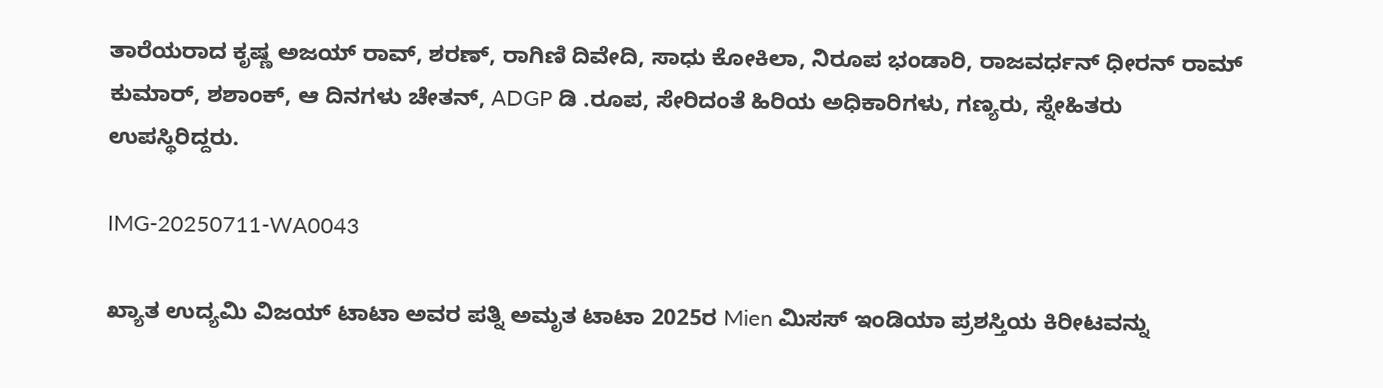ತಾರೆಯರಾದ ಕೃಷ್ಣ ಅಜಯ್ ರಾವ್, ಶರಣ್, ರಾಗಿಣಿ ದಿವೇದಿ, ಸಾಧು ಕೋಕಿಲಾ, ನಿರೂಪ ಭಂಡಾರಿ, ರಾಜವರ್ಧನ್ ಧೀರನ್ ರಾಮ್ ಕುಮಾರ್, ಶಶಾಂಕ್, ಆ ದಿನಗಳು ಚೇತನ್, ADGP ಡಿ .ರೂಪ, ಸೇರಿದಂತೆ ಹಿರಿಯ ಅಧಿಕಾರಿಗಳು, ಗಣ್ಯರು, ಸ್ನೇಹಿತರು ಉಪಸ್ಥಿರಿದ್ದರು.

IMG-20250711-WA0043

ಖ್ಯಾತ ಉದ್ಯಮಿ ವಿಜಯ್ ಟಾಟಾ ಅವರ ಪತ್ನಿ ಅಮೃತ ಟಾಟಾ 2025ರ Mien ಮಿಸಸ್ ಇಂಡಿಯಾ ಪ್ರಶಸ್ತಿಯ ಕಿರೀಟವನ್ನು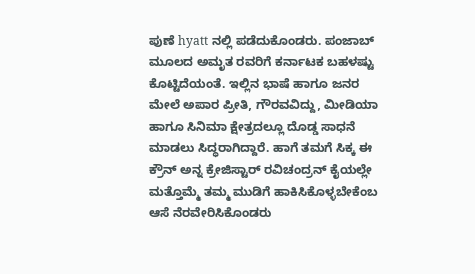ಪುಣೆ hyatt ನಲ್ಲಿ ಪಡೆದುಕೊಂಡರು. ಪಂಜಾಬ್ ಮೂಲದ ಅಮೃತ ರವರಿಗೆ ಕರ್ನಾಟಕ ಬಹಳಷ್ಟು ಕೊಟ್ಟಿದೆಯಂತೆ. ಇಲ್ಲಿನ ಭಾಷೆ ಹಾಗೂ ಜನರ ಮೇಲೆ ಅಪಾರ ಪ್ರೀತಿ, ಗೌರವವಿದ್ದು, ಮೀಡಿಯಾ ಹಾಗೂ ಸಿನಿಮಾ ಕ್ಷೇತ್ರದಲ್ಲೂ ದೊಡ್ಡ ಸಾಧನೆ ಮಾಡಲು ಸಿದ್ಧರಾಗಿದ್ದಾರೆ. ಹಾಗೆ ತಮಗೆ ಸಿಕ್ಕ ಈ ಕ್ರೌನ್ ಅನ್ನ ಕ್ರೇಜಿಸ್ಟಾರ್ ರವಿಚಂದ್ರನ್ ಕೈಯಲ್ಲೇ ಮತ್ತೊಮ್ಮೆ ತಮ್ಮ ಮುಡಿಗೆ ಹಾಕಿಸಿಕೊಳ್ಳಬೇಕೆಂಬ ಆಸೆ ನೆರವೇರಿಸಿಕೊಂಡರು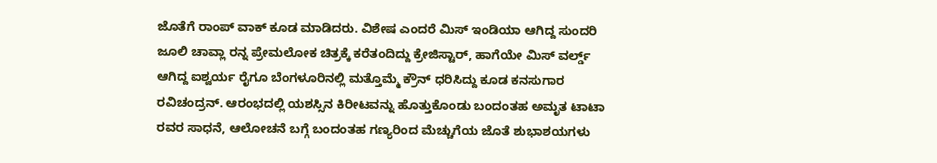ಜೊತೆಗೆ ರಾಂಪ್ ವಾಕ್ ಕೂಡ ಮಾಡಿದರು. ವಿಶೇಷ ಎಂದರೆ ಮಿಸ್ ಇಂಡಿಯಾ ಆಗಿದ್ದ ಸುಂದರಿ ಜೂಲಿ ಚಾವ್ಲಾ ರನ್ನ ಪ್ರೇಮಲೋಕ ಚಿತ್ರಕ್ಕೆ ಕರೆತಂದಿದ್ದು ಕ್ರೇಜಿಸ್ಟಾರ್, ಹಾಗೆಯೇ ಮಿಸ್ ವರ್ಲ್ಡ್ ಆಗಿದ್ದ ಐಶ್ವರ್ಯ ರೈಗೂ ಬೆಂಗಳೂರಿನಲ್ಲಿ ಮತ್ತೊಮ್ಮೆ ಕ್ರೌನ್ ಧರಿಸಿದ್ದು ಕೂಡ ಕನಸುಗಾರ ರವಿಚಂದ್ರನ್. ಆರಂಭದಲ್ಲಿ ಯಶಸ್ಸಿನ ಕಿರೀಟವನ್ನು ಹೊತ್ತುಕೊಂಡು ಬಂದಂತಹ ಅಮೃತ ಟಾಟಾ ರವರ ಸಾಧನೆ, ಆಲೋಚನೆ ಬಗ್ಗೆ ಬಂದಂತಹ ಗಣ್ಯರಿಂದ ಮೆಚ್ಚುಗೆಯ ಜೊತೆ ಶುಭಾಶಯಗಳು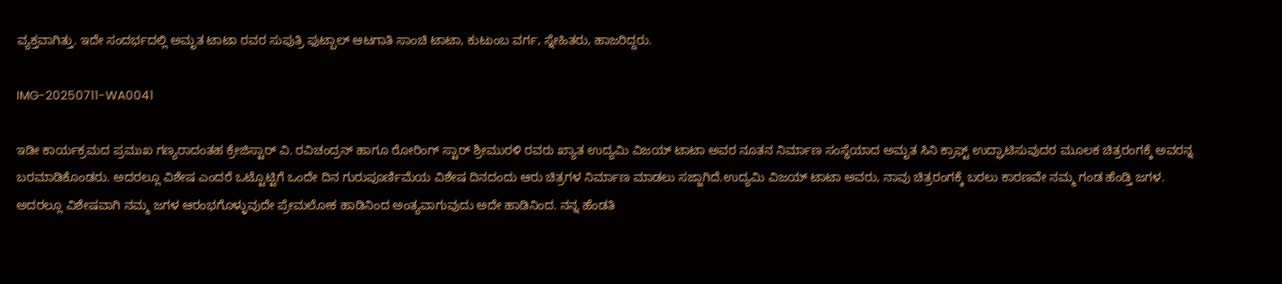ವ್ಯಕ್ತವಾಗಿತ್ತು. ಇದೇ ಸಂದರ್ಭದಲ್ಲಿ ಅಮೃತ ಟಾಟಾ ರವರ ಸುಪುತ್ರಿ ಫುಟ್ಬಾಲ್ ಆಟಗಾತಿ ಸಾಂಚಿ ಟಾಟಾ, ಕುಟುಂಬ ವರ್ಗ, ಸ್ನೇಹಿತರು, ಹಾಜರಿದ್ದರು.

IMG-20250711-WA0041

ಇಡೀ ಕಾರ್ಯಕ್ರಮದ ಪ್ರಮುಖ ಗಣ್ಯರಾದಂತಹ ಕ್ರೇಜಿಸ್ಟಾರ್ ವಿ. ರವಿಚಂದ್ರನ್ ಹಾಗೂ ರೋರಿಂಗ್ ಸ್ಟಾರ್ ಶ್ರೀಮುರಳಿ ರವರು ಖ್ಯಾತ ಉದ್ಯಮಿ ವಿಜಯ್ ಟಾಟಾ ಅವರ ನೂತನ ನಿರ್ಮಾಣ ಸಂಸ್ಥೆಯಾದ ಅಮೃತ ಸಿನಿ ಕ್ರಾಫ್ಟ್ ಉದ್ಘಾಟಿಸುವುದರ ಮೂಲಕ ಚಿತ್ರರಂಗಕ್ಕೆ ಅವರನ್ನ ಬರಮಾಡಿಕೊಂಡರು. ಅದರಲ್ಲೂ ವಿಶೇಷ ಎಂದರೆ ಒಟ್ಟೊಟ್ಟಿಗೆ ಒಂದೇ ದಿನ ಗುರುಪೂರ್ಣಿಮೆಯ ವಿಶೇಷ ದಿನದಂದು ಆರು ಚಿತ್ರಗಳ ನಿರ್ಮಾಣ ಮಾಡಲು ಸಜ್ಜಾಗಿದೆ.ಉದ್ಯಮಿ ವಿಜಯ್ ಟಾಟಾ ಅವರು, ನಾವು ಚಿತ್ರರಂಗಕ್ಕೆ ಬರಲು ಕಾರಣವೇ ನಮ್ಮ ಗಂಡ ಹೆಂಡ್ತಿ ಜಗಳ. ಅದರಲ್ಲೂ ವಿಶೇಷವಾಗಿ ನಮ್ಮ ಜಗಳ ಆರಂಭಗೊಳ್ಳುವುದೇ ಪ್ರೇಮಲೋಕ ಹಾಡಿನಿಂದ ಅಂತ್ಯವಾಗುವುದು ಅದೇ ಹಾಡಿನಿಂದ. ನನ್ನ ಹೆಂಡತಿ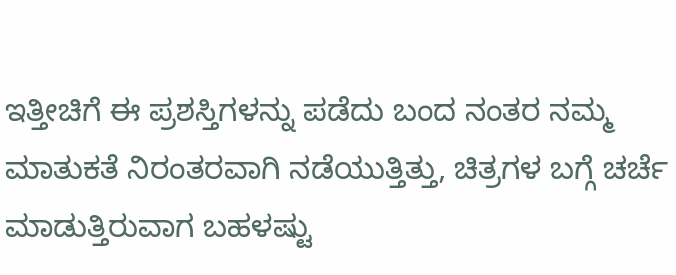ಇತ್ತೀಚಿಗೆ ಈ ಪ್ರಶಸ್ತಿಗಳನ್ನು ಪಡೆದು ಬಂದ ನಂತರ ನಮ್ಮ ಮಾತುಕತೆ ನಿರಂತರವಾಗಿ ನಡೆಯುತ್ತಿತ್ತು, ಚಿತ್ರಗಳ ಬಗ್ಗೆ ಚರ್ಚೆ ಮಾಡುತ್ತಿರುವಾಗ ಬಹಳಷ್ಟು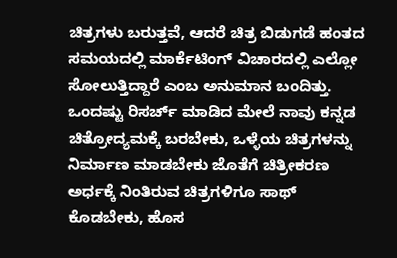ಚಿತ್ರಗಳು ಬರುತ್ತವೆ, ಆದರೆ ಚಿತ್ರ ಬಿಡುಗಡೆ ಹಂತದ ಸಮಯದಲ್ಲಿ ಮಾರ್ಕೆಟಿಂಗ್ ವಿಚಾರದಲ್ಲಿ ಎಲ್ಲೋ ಸೋಲುತ್ತಿದ್ದಾರೆ ಎಂಬ ಅನುಮಾನ ಬಂದಿತ್ತು. ಒಂದಷ್ಟು ರಿಸರ್ಚ್ ಮಾಡಿದ ಮೇಲೆ ನಾವು ಕನ್ನಡ ಚಿತ್ರೋದ್ಯಮಕ್ಕೆ ಬರಬೇಕು, ಒಳ್ಳೆಯ ಚಿತ್ರಗಳನ್ನು ನಿರ್ಮಾಣ ಮಾಡಬೇಕು ಜೊತೆಗೆ ಚಿತ್ರೀಕರಣ ಅರ್ಧಕ್ಕೆ ನಿಂತಿರುವ ಚಿತ್ರಗಳಿಗೂ ಸಾಥ್ ಕೊಡಬೇಕು, ಹೊಸ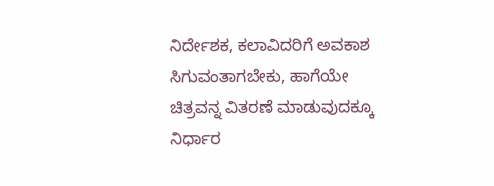ನಿರ್ದೇಶಕ, ಕಲಾವಿದರಿಗೆ ಅವಕಾಶ ಸಿಗುವಂತಾಗಬೇಕು, ಹಾಗೆಯೇ ಚಿತ್ರವನ್ನ ವಿತರಣೆ ಮಾಡುವುದಕ್ಕೂ ನಿರ್ಧಾರ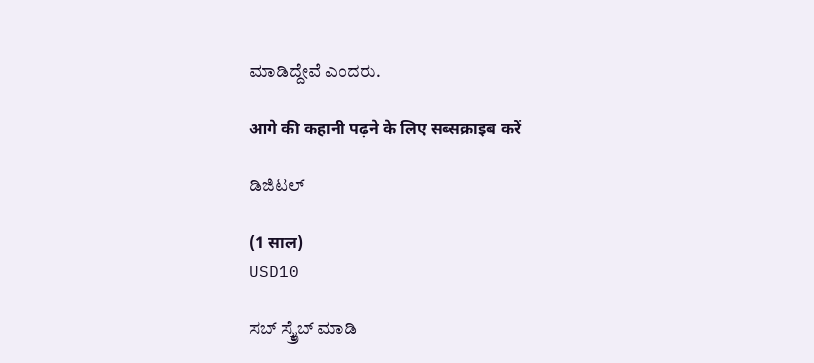ಮಾಡಿದ್ದೇವೆ ಎಂದರು.

आगे की कहानी पढ़ने के लिए सब्सक्राइब करें

ಡಿಜಿಟಲ್

(1 साल)
USD10

ಸಬ್ ಸ್ಕ್ರೈಬ್ ಮಾಡಿ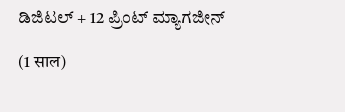ಡಿಜಿಟಲ್ + 12 ಪ್ರಿಂಟ್ ಮ್ಯಾಗಜೀನ್

(1 साल)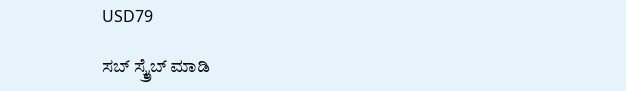USD79

ಸಬ್ ಸ್ಕ್ರೈಬ್ ಮಾಡಿ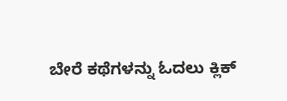ಬೇರೆ ಕಥೆಗಳನ್ನು ಓದಲು ಕ್ಲಿಕ್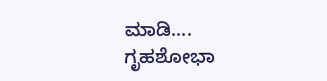ಮಾಡಿ....
ಗೃಹಶೋಭಾ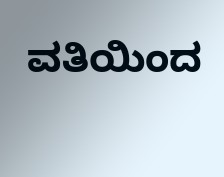ವತಿಯಿಂದ